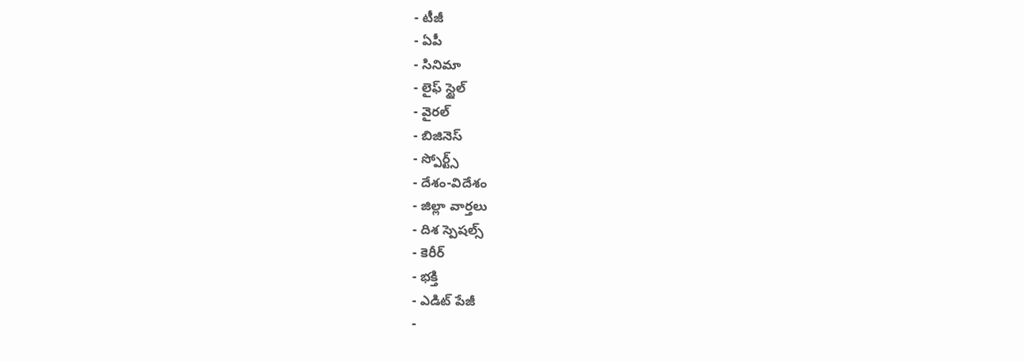- టీజీ
- ఏపీ
- సినిమా
- లైఫ్ స్టైల్
- వైరల్
- బిజినెస్
- స్పోర్ట్స్
- దేశం-విదేశం
- జిల్లా వార్తలు
- దిశ స్పెషల్స్
- కెరీర్
- భక్తి
- ఎడిట్ పేజీ
-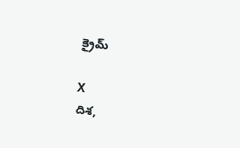క్రైమ్

X
దిశ,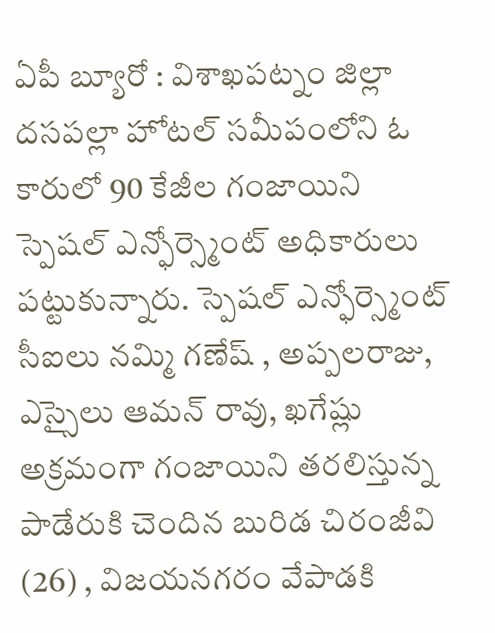ఏపీ బ్యూరో : విశాఖపట్నం జిల్లా దసపల్లా హోటల్ సమీపంలోని ఓ కారులో 90 కేజీల గంజాయిని స్పెషల్ ఎన్ఫోర్స్మెంట్ అధికారులు పట్టుకున్నారు. స్పెషల్ ఎన్ఫోర్స్మెంట్ సీఐలు నమ్మి గణేష్ , అప్పలరాజు, ఎస్సైలు ఆమన్ రావు, ఖగేష్లు అక్రమంగా గంజాయిని తరలిస్తున్న పాడేరుకి చెందిన బురిడ చిరంజీవి (26) , విజయనగరం వేపాడకి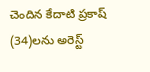చెందిన కేదాటి ప్రకాష్ (34)లను అరెస్ట్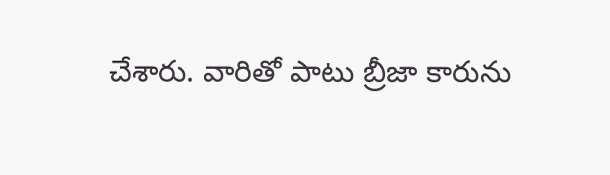చేశారు. వారితో పాటు బ్రీజా కారును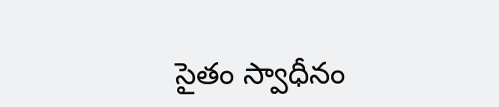సైతం స్వాధీనం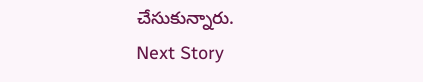చేసుకున్నారు.
Next Story